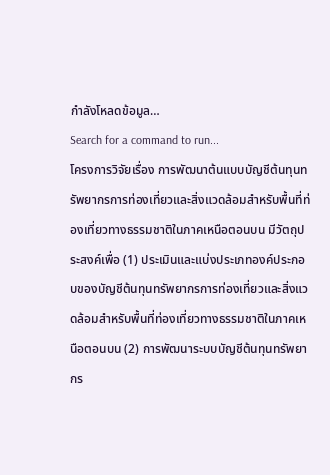กำลังโหลดข้อมูล…
Search for a command to run...
โครงการวิจัยเรื่อง การพัฒนาต้นแบบบัญชีต้นทุนทรัพยากรการท่องเที่ยวและสิ่งแวดล้อมสำหรับพื้นที่ท่องเที่ยวทางธรรมชาติในภาคเหนือตอนบน มีวัตถุประสงค์เพื่อ (1) ประเมินและแบ่งประเภทองค์ประกอบของบัญชีต้นทุนทรัพยากรการท่องเที่ยวและสิ่งแวดล้อมสำหรับพื้นที่ท่องเที่ยวทางธรรมชาติในภาคเหนือตอนบน (2) การพัฒนาระบบบัญชีต้นทุนทรัพยากร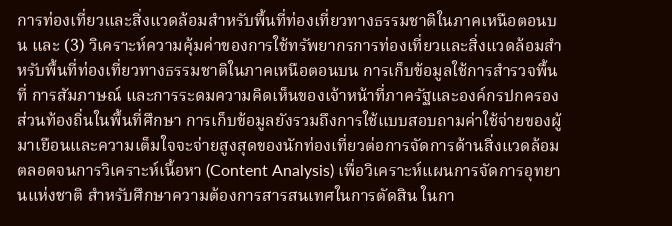การท่องเที่ยวและสิ่งแวดล้อมสำหรับพื้นที่ท่องเที่ยวทางธรรมชาติในภาคเหนือตอนบน และ (3) วิเคราะห์ความคุ้มค่าของการใช้ทรัพยากรการท่องเที่ยวและสิ่งแวดล้อมสำหรับพื้นที่ท่องเที่ยวทางธรรมชาติในภาคเหนือตอนบน การเก็บข้อมูลใช้การสำรวจพื้นที่ การสัมภาษณ์ และการระดมความคิดเห็นของเจ้าหน้าที่ภาครัฐและองค์กรปกครองส่วนท้องถิ่นในพื้นที่ศึกษา การเก็บข้อมูลยังรวมถึงการใช้แบบสอบถามค่าใช้จ่ายของผู้มาเยือนและความเต็มใจจะจ่ายสูงสุดของนักท่องเที่ยวต่อการจัดการด้านสิ่งแวดล้อม ตลอดจนการวิเคราะห์เนื้อหา (Content Analysis) เพื่อวิเคราะห์แผนการจัดการอุทยานแห่งชาติ สำหรับศึกษาความต้องการสารสนเทศในการตัดสิน ในกา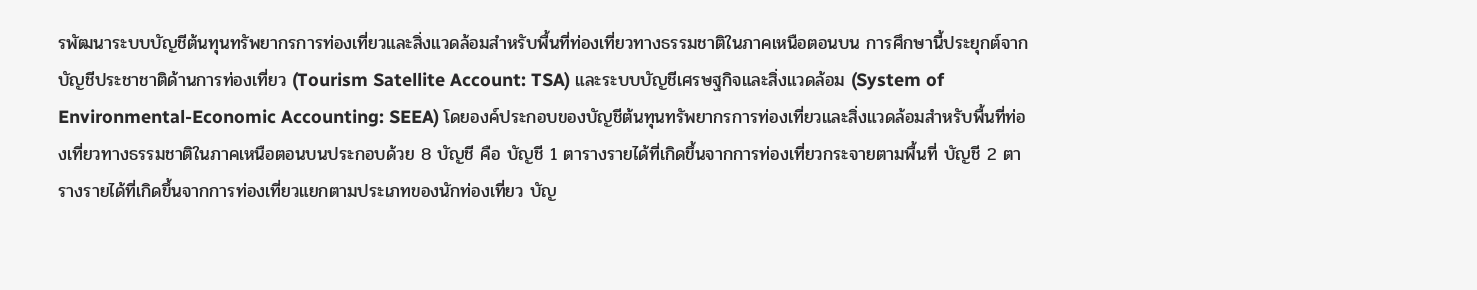รพัฒนาระบบบัญชีต้นทุนทรัพยากรการท่องเที่ยวและสิ่งแวดล้อมสำหรับพื้นที่ท่องเที่ยวทางธรรมชาติในภาคเหนือตอนบน การศึกษานี้ประยุกต์จากบัญชีประชาชาติด้านการท่องเที่ยว (Tourism Satellite Account: TSA) และระบบบัญชีเศรษฐกิจและสิ่งแวดล้อม (System of Environmental-Economic Accounting: SEEA) โดยองค์ประกอบของบัญชีต้นทุนทรัพยากรการท่องเที่ยวและสิ่งแวดล้อมสำหรับพื้นที่ท่องเที่ยวทางธรรมชาติในภาคเหนือตอนบนประกอบด้วย 8 บัญชี คือ บัญชี 1 ตารางรายได้ที่เกิดขึ้นจากการท่องเที่ยวกระจายตามพื้นที่ บัญชี 2 ตารางรายได้ที่เกิดขึ้นจากการท่องเที่ยวแยกตามประเภทของนักท่องเที่ยว บัญ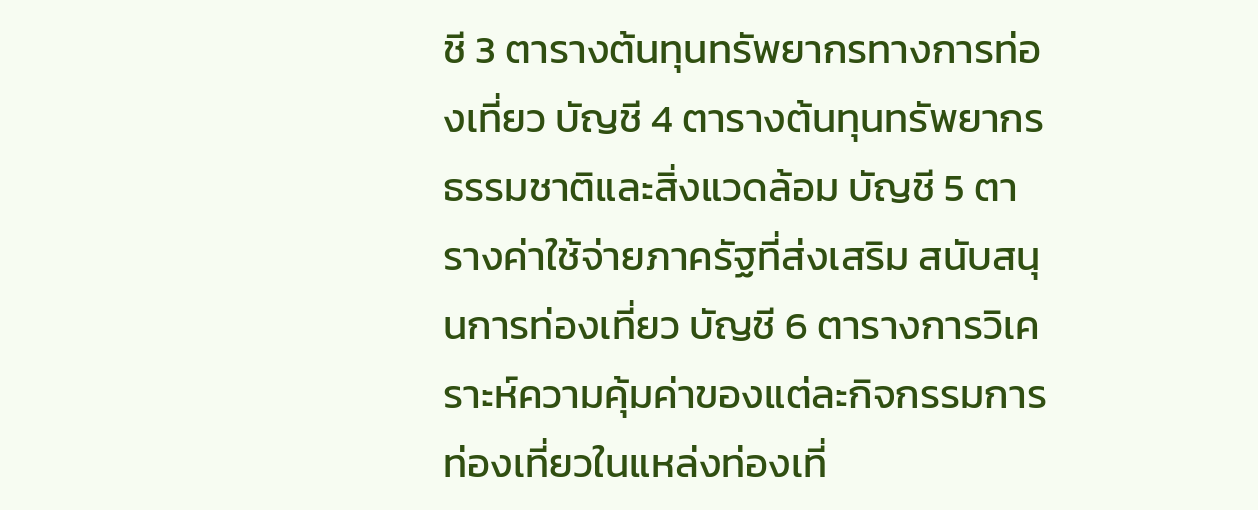ชี 3 ตารางต้นทุนทรัพยากรทางการท่องเที่ยว บัญชี 4 ตารางต้นทุนทรัพยากรธรรมชาติและสิ่งแวดล้อม บัญชี 5 ตารางค่าใช้จ่ายภาครัฐที่ส่งเสริม สนับสนุนการท่องเที่ยว บัญชี 6 ตารางการวิเคราะห์ความคุ้มค่าของแต่ละกิจกรรมการท่องเที่ยวในแหล่งท่องเที่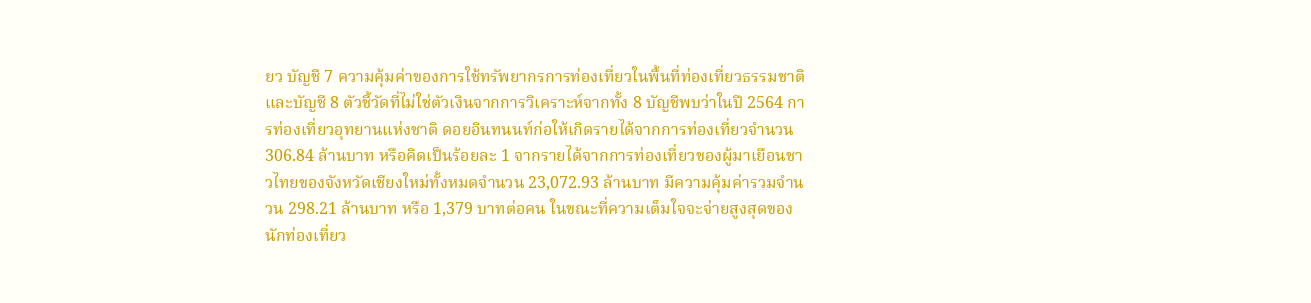ยว บัญชี 7 ความคุ้มค่าของการใช้ทรัพยากรการท่องเที่ยวในพื้นที่ท่องเที่ยวธรรมชาติ และบัญชี 8 ตัวชี้วัดที่ไม่ใช่ตัวเงินจากการวิเคราะห์จากทั้ง 8 บัญชีพบว่าในปี 2564 การท่องเที่ยวอุทยานแห่งชาติ ดอยอินทนนท์ก่อให้เกิดรายได้จากการท่องเที่ยวจำนวน 306.84 ล้านบาท หรือคิดเป็นร้อยละ 1 จากรายได้จากการท่องเที่ยวของผู้มาเยือนชาวไทยของจังหวัดเชียงใหม่ทั้งหมดจำนวน 23,072.93 ล้านบาท มีความคุ้มค่ารวมจำนวน 298.21 ล้านบาท หรือ 1,379 บาทต่อคน ในขณะที่ความเต็มใจจะจ่ายสูงสุดของนักท่องเที่ยว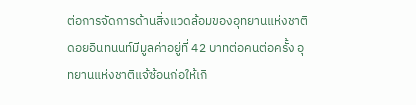ต่อการจัดการด้านสิ่งแวดล้อมของอุทยานแห่งชาติดอยอินทนนท์มีมูลค่าอยู่ที่ 42 บาทต่อคนต่อครั้ง อุทยานแห่งชาติแจ้ซ้อนก่อให้เกิ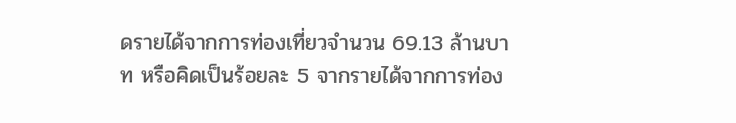ดรายได้จากการท่องเที่ยวจำนวน 69.13 ล้านบาท หรือคิดเป็นร้อยละ 5 จากรายได้จากการท่อง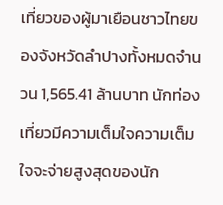เที่ยวของผู้มาเยือนชาวไทยของจังหวัดลำปางทั้งหมดจำนวน 1,565.41 ล้านบาท นักท่องเที่ยวมีความเต็มใจความเต็มใจจะจ่ายสูงสุดของนัก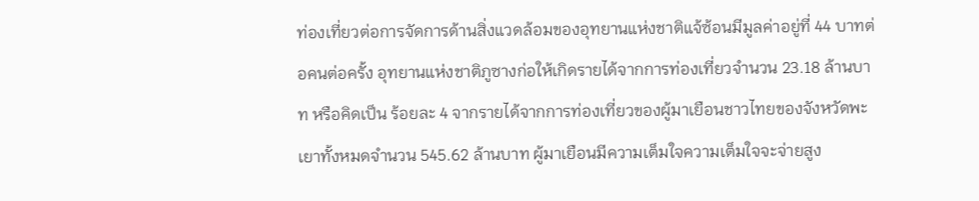ท่องเที่ยวต่อการจัดการด้านสิ่งแวดล้อมของอุทยานแห่งชาติแจ้ซ้อนมีมูลค่าอยู่ที่ 44 บาทต่อคนต่อครั้ง อุทยานแห่งชาติภูซางก่อให้เกิดรายได้จากการท่องเที่ยวจำนวน 23.18 ล้านบาท หรือคิดเป็น ร้อยละ 4 จากรายได้จากการท่องเที่ยวของผู้มาเยือนชาวไทยของจังหวัดพะเยาทั้งหมดจำนวน 545.62 ล้านบาท ผู้มาเยือนมีความเต็มใจความเต็มใจจะจ่ายสูง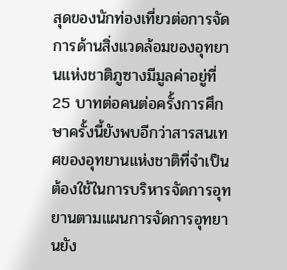สุดของนักท่องเที่ยวต่อการจัดการด้านสิ่งแวดล้อมของอุทยานแห่งชาติภูซางมีมูลค่าอยู่ที่ 25 บาทต่อคนต่อครั้งการศึกษาครั้งนี้ยังพบอีกว่าสารสนเทศของอุทยานแห่งชาติที่จำเป็นต้องใช้ในการบริหารจัดการอุทยานตามแผนการจัดการอุทยานยัง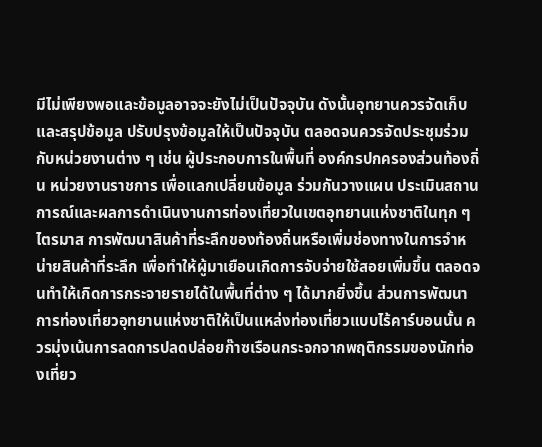มีไม่เพียงพอและข้อมูลอาจจะยังไม่เป็นปัจจุบัน ดังนั้นอุทยานควรจัดเก็บและสรุปข้อมูล ปรับปรุงข้อมูลให้เป็นปัจจุบัน ตลอดจนควรจัดประชุมร่วมกับหน่วยงานต่าง ๆ เช่น ผู้ประกอบการในพื้นที่ องค์กรปกครองส่วนท้องถิ่น หน่วยงานราชการ เพื่อแลกเปลี่ยนข้อมูล ร่วมกันวางแผน ประเมินสถานการณ์และผลการดำเนินงานการท่องเที่ยวในเขตอุทยานแห่งชาติในทุก ๆ ไตรมาส การพัฒนาสินค้าที่ระลึกของท้องถิ่นหรือเพิ่มช่องทางในการจำหน่ายสินค้าที่ระลึก เพื่อทำให้ผู้มาเยือนเกิดการจับจ่ายใช้สอยเพิ่มขึ้น ตลอดจนทำให้เกิดการกระจายรายได้ในพื้นที่ต่าง ๆ ได้มากยิ่งขึ้น ส่วนการพัฒนาการท่องเที่ยวอุทยานแห่งชาติให้เป็นแหล่งท่องเที่ยวแบบไร้คาร์บอนนั้น ควรมุ่งเน้นการลดการปลดปล่อยก๊าซเรือนกระจกจากพฤติกรรมของนักท่องเที่ยว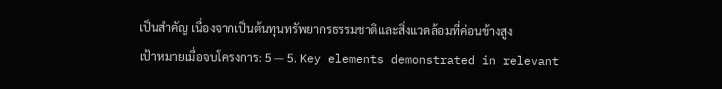เป็นสำคัญ เนื่องจากเป็นต้นทุนทรัพยากรธรรมชาติและสิ่งแวดล้อมที่ค่อนข้างสูง
เป้าหมายเมื่อจบโครงการ: 5 — 5. Key elements demonstrated in relevant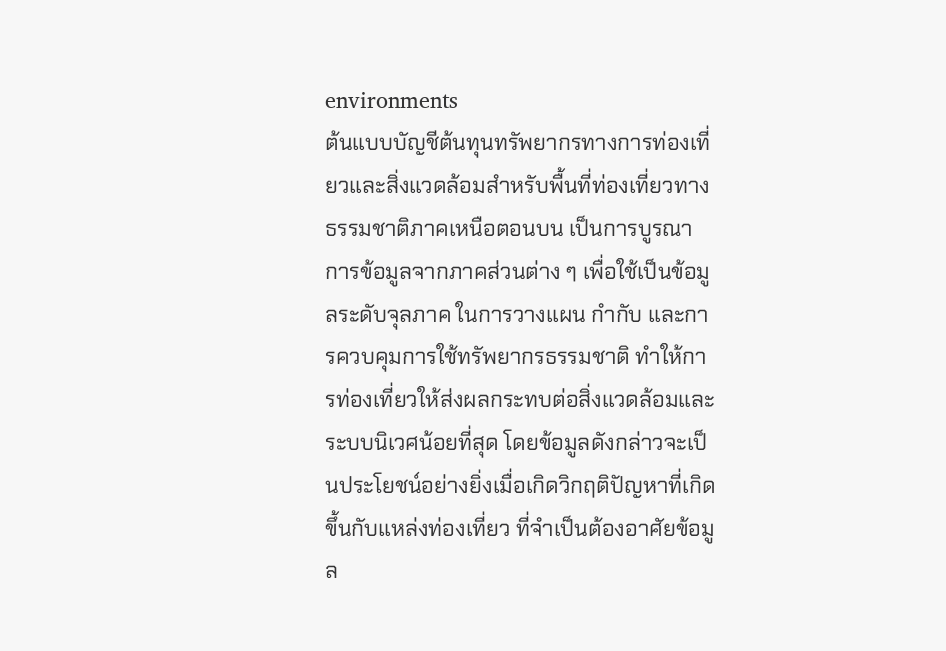environments
ต้นแบบบัญชีต้นทุนทรัพยากรทางการท่องเที่ยวและสิ่งแวดล้อมสำหรับพื้นที่ท่องเที่ยวทางธรรมชาติภาคเหนือตอนบน เป็นการบูรณาการข้อมูลจากภาคส่วนต่าง ๆ เพื่อใช้เป็นข้อมูลระดับจุลภาค ในการวางแผน กำกับ และการควบคุมการใช้ทรัพยากรธรรมชาติ ทำให้การท่องเที่ยวให้ส่งผลกระทบต่อสิ่งแวดล้อมและระบบนิเวศน้อยที่สุด โดยข้อมูลดังกล่าวจะเป็นประโยชน์อย่างยิ่งเมื่อเกิดวิกฤติปัญหาที่เกิดขึ้นกับแหล่งท่องเที่ยว ที่จำเป็นต้องอาศัยข้อมูล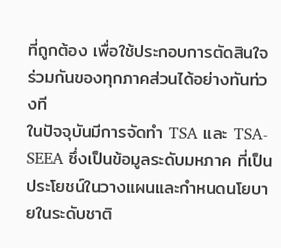ที่ถูกต้อง เพื่อใช้ประกอบการตัดสินใจร่วมกันของทุกภาคส่วนได้อย่างทันท่วงที
ในปัจจุบันมีการจัดทำ TSA และ TSA-SEEA ซึ่งเป็นข้อมูลระดับมหภาค ที่เป็นประโยชน์ในวางแผนและกำหนดนโยบายในระดับชาติ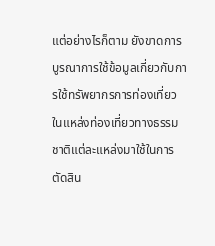แต่อย่างไรก็ตาม ยังขาดการบูรณาการใช้ข้อมูลเกี่ยวกับการใช้ทรัพยากรการท่องเที่ยวในแหล่งท่องเที่ยวทางธรรมชาติแต่ละแหล่งมาใช้ในการตัดสิน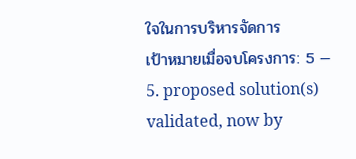ใจในการบริหารจัดการ
เป้าหมายเมื่อจบโครงการ: 5 — 5. proposed solution(s) validated, now by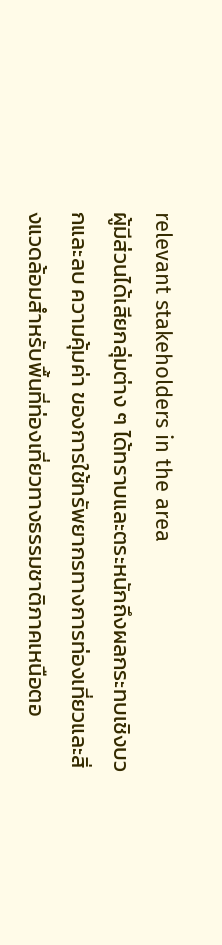relevant stakeholders in the area
ผู้มีส่วนได้เสียกลุ่มต่าง ๆ ได้ทราบและตระหนักถึงผลกระทบเชิงบวกและลบ ความคุ้มค่า ของการใช้ทรัพยากรทางการท่องเที่ยวและสิ่งแวดล้อมสำหรับพื้นที่ท่องเที่ยวทางธรรมชาติภาคเหนือตอ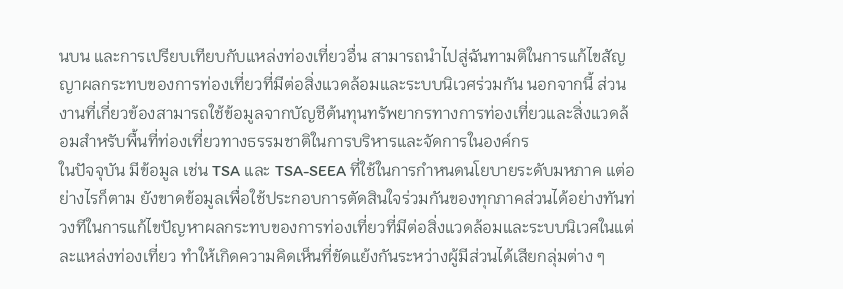นบน และการเปรียบเทียบกับแหล่งท่องเที่ยวอื่น สามารถนำไปสู่ฉันทามติในการแก้ไขสัญญาผลกระทบของการท่องเที่ยวที่มีต่อสิ่งแวดล้อมและระบบนิเวศร่วมกัน นอกจากนี้ ส่วนงานที่เกี่ยวข้องสามารถใช้ข้อมูลจากบัญชีต้นทุนทรัพยากรทางการท่องเที่ยวและสิ่งแวดล้อมสำหรับพื้นที่ท่องเที่ยวทางธรรมชาติในการบริหารและจัดการในองค์กร
ในปัจจุบัน มีข้อมูล เช่น TSA และ TSA-SEEA ที่ใช้ในการกำหนดนโยบายระดับมหภาค แต่อย่างไรก็ตาม ยังขาดข้อมูลเพื่อใช้ประกอบการตัดสินใจร่วมกันของทุกภาคส่วนได้อย่างทันท่วงทีในการแก้ไขปัญหาผลกระทบของการท่องเที่ยวที่มีต่อสิ่งแวดล้อมและระบบนิเวศในแต่ละแหล่งท่องเที่ยว ทำให้เกิดความคิดเห็นที่ขัดแย้งกันระหว่างผู้มีส่วนได้เสียกลุ่มต่าง ๆ